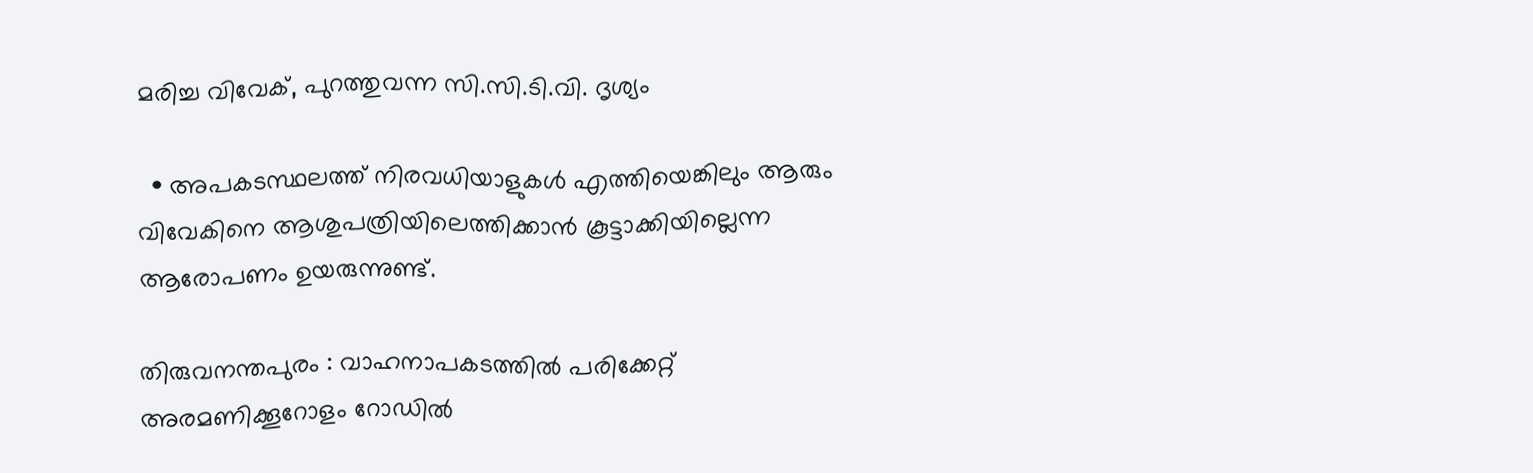മരിച്ച വിവേക്, പുറത്തുവന്ന സി.സി.ടി.വി. ദൃശ്യം

  • അപകടസ്ഥലത്ത് നിരവധിയാളുകള്‍ എത്തിയെങ്കിലും ആരും വിവേകിനെ ആശുപത്രിയിലെത്തിക്കാന്‍ കൂട്ടാക്കിയില്ലെന്ന ആരോപണം ഉയരുന്നുണ്ട്.

തിരുവനന്തപുരം : വാഹനാപകടത്തില്‍ പരിക്കേറ്റ് അരമണിക്കൂറോളം റോഡില്‍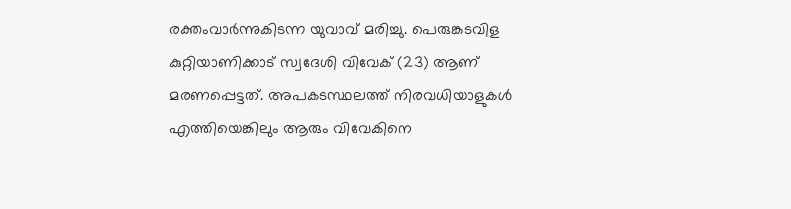രക്തംവാര്‍ന്നുകിടന്ന യുവാവ് മരിച്ചു. പെരുങ്കടവിള കുറ്റിയാണിക്കാട് സ്വദേശി വിവേക് (23) ആണ് മരണപ്പെട്ടത്. അപകടസ്ഥലത്ത് നിരവധിയാളുകള്‍ എത്തിയെങ്കിലും ആരും വിവേകിനെ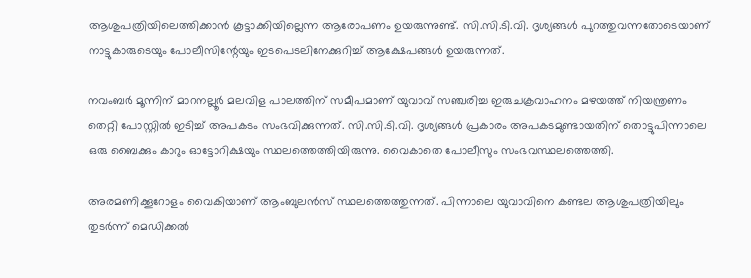ആശുപത്രിയിലെത്തിക്കാന്‍ കൂട്ടാക്കിയില്ലെന്ന ആരോപണം ഉയരുന്നുണ്ട്. സി.സി.ടി.വി. ദൃശ്യങ്ങള്‍ പുറത്തുവന്നതോടെയാണ് നാട്ടുകാരുടെയും പോലീസിന്റേയും ഇടപെടലിനേക്കുറിച്ച് ആക്ഷേപങ്ങള്‍ ഉയരുന്നത്.

നവംബര്‍ മൂന്നിന് മാറനല്ലൂര്‍ മലവിള പാലത്തിന് സമീപമാണ് യുവാവ് സഞ്ചരിച്ച ഇരുചക്രവാഹനം മഴയത്ത് നിയന്ത്രണം തെറ്റി പോസ്റ്റില്‍ ഇടിച്ച് അപകടം സംഭവിക്കുന്നത്. സി.സി.ടി.വി. ദൃശ്യങ്ങള്‍ പ്രകാരം അപകടമുണ്ടായതിന് തൊട്ടുപിന്നാലെ ഒരു ബൈക്കും കാറും ഓട്ടോറിക്ഷയും സ്ഥലത്തെത്തിയിരുന്നു. വൈകാതെ പോലീസും സംഭവസ്ഥലത്തെത്തി.

അരമണിക്കൂറോളം വൈകിയാണ് ആംബുലന്‍സ് സ്ഥലത്തെത്തുന്നത്. പിന്നാലെ യുവാവിനെ കണ്ടല ആശുപത്രിയിലും തുടര്‍ന്ന് മെഡിക്കല്‍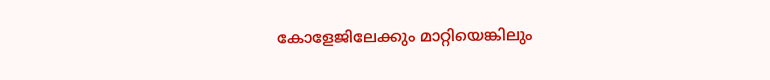കോളേജിലേക്കും മാറ്റിയെങ്കിലും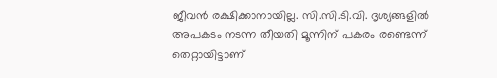ജീവന്‍ രക്ഷിക്കാനായില്ല. സി.സി.ടി.വി. ദൃശ്യങ്ങളില്‍ അപകടം നടന്ന തീയതി മൂന്നിന് പകരം രണ്ടെന്ന് തെറ്റായിട്ടാണ്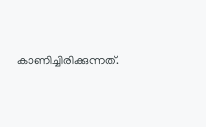കാണിച്ചിരിക്കുന്നത്.